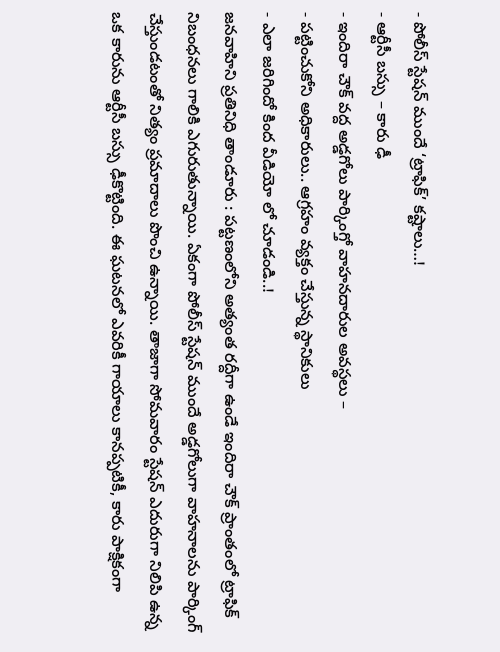- పోలీస్ స్టేషన్ ముందే ‘ట్రాఫిక్’ కష్టాలు…!
- ఆర్టీసీ బస్సు – కారు ఢీ
- ఇందిరా చౌక్ వద్ద అడ్డగోలు పార్కింగ్తో వాహనదారుల అవస్థలు –
- పట్టించుకోని అధికారులు.. ఆగ్రహం వ్యక్తం చేస్తున్న స్థానికులు
- ఎలా జరిగిందో కింద వీడియో లో చూడండి..!
జనవాహిని ప్రతినిధి తాండూరు : పట్టణంలోని అత్యంత రద్దీగా ఉండే ఇందిరా చౌక్ ప్రాంతంలో ట్రాఫిక్ నిబంధనలు గాలికి ఎగురుతున్నాయి. ఏకంగా పోలీస్ స్టేషన్ ముందే అడ్డగోలుగా వాహనాలను పార్కింగ్ చేస్తుండటంతో నిత్యం ప్రమాదాలు పొంచి ఉన్నాయి. తాజాగా సోమవారం స్టేషన్ ఎదురుగా నిలిపి ఉన్న ఒక కారును ఆర్టీసీ బస్సు ఢీకొట్టింది. ఈ ఘటనలో ఎవరికీ గాయాలు కానప్పటికీ, కారు పాక్షికంగా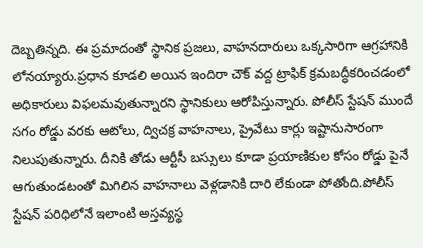దెబ్బతిన్నది. ఈ ప్రమాదంతో స్థానిక ప్రజలు, వాహనదారులు ఒక్కసారిగా ఆగ్రహానికి లోనయ్యారు.ప్రధాన కూడలి అయిన ఇందిరా చౌక్ వద్ద ట్రాఫిక్ క్రమబద్ధీకరించడంలో అధికారులు విఫలమవుతున్నారని స్థానికులు ఆరోపిస్తున్నారు. పోలీస్ స్టేషన్ ముందే సగం రోడ్డు వరకు ఆటోలు, ద్విచక్ర వాహనాలు, ప్రైవేటు కార్లు ఇష్టానుసారంగా నిలుపుతున్నారు. దీనికి తోడు ఆర్టీసీ బస్సులు కూడా ప్రయాణికుల కోసం రోడ్డు పైనే ఆగుతుండటంతో మిగిలిన వాహనాలు వెళ్లడానికి దారి లేకుండా పోతోంది.పోలీస్ స్టేషన్ పరిధిలోనే ఇలాంటి అస్తవ్యస్థ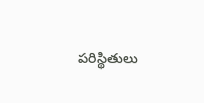పరిస్థితులు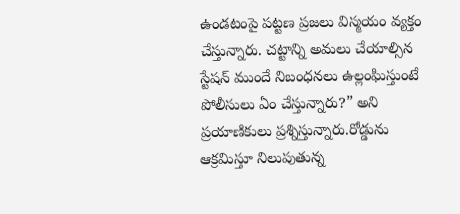ఉండటంపై పట్టణ ప్రజలు విస్మయం వ్యక్తం చేస్తున్నారు. చట్టాన్ని అమలు చేయాల్సిన స్టేషన్ ముందే నిబంధనలు ఉల్లంఘిస్తుంటే పోలీసులు ఏం చేస్తున్నారు?” అని ప్రయాణికులు ప్రశ్నిస్తున్నారు.రోడ్డును ఆక్రమిస్తూ నిలుపుతున్న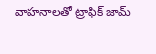వాహనాలతో ట్రాఫిక్ జామ్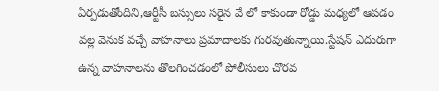ఏర్పడుతోందిని,ఆర్టీసీ బస్సులు సరైన వే లో కాకుండా రోడ్డు మధ్యలో ఆపడం వల్ల వెనుక వచ్చే వాహనాలు ప్రమాదాలకు గురవుతున్నాయి.స్టేషన్ ఎదురుగా ఉన్న వాహనాలను తొలగించడంలో పోలీసులు చొరవ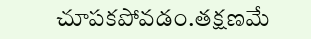చూపకపోవడం.తక్షణమే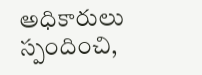అధికారులు స్పందించి,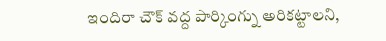ఇందిరా చౌక్ వద్ద పార్కింగ్ను అరికట్టాలని,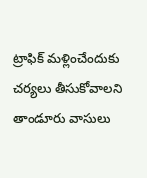ట్రాఫిక్ మళ్లించేందుకు చర్యలు తీసుకోవాలని తాండూరు వాసులు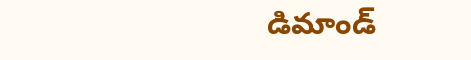డిమాండ్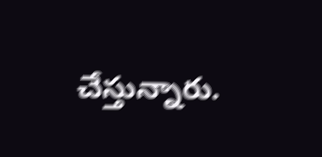చేస్తున్నారు.